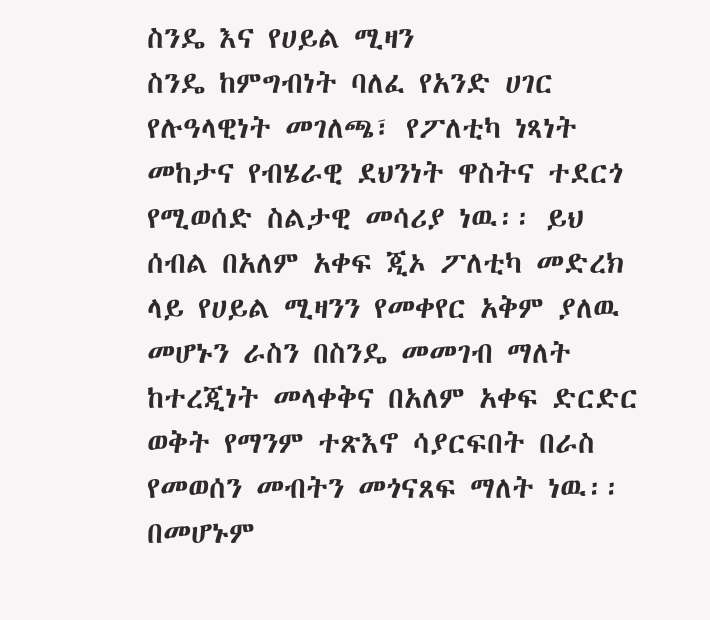ስንዴ እና የሀይል ሚዛን
ስንዴ ከምግብነት ባለፈ የአንድ ሀገር የሉዓላዊነት መገለጫ፣ የፖለቲካ ነጻነት መከታና የብሄራዊ ደህንነት ዋስትና ተደርጎ የሚወሰድ ስልታዊ መሳሪያ ነዉ፡፡ ይህ ሰብል በአለም አቀፍ ጂኦ ፖለቲካ መድረክ ላይ የሀይል ሚዛንን የመቀየር አቅም ያለዉ መሆኑን ራስን በስንዴ መመገብ ማለት ከተረጂነት መላቀቅና በአለም አቀፍ ድርድር ወቅት የማንም ተጽእኖ ሳያርፍበት በራስ የመወሰን መብትን መጎናጸፍ ማለት ነዉ፡፡ በመሆኑም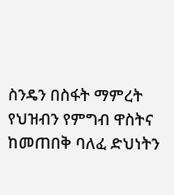ስንዴን በስፋት ማምረት የህዝብን የምግብ ዋስትና ከመጠበቅ ባለፈ ድህነትን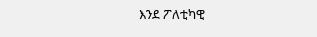እንደ ፖለቲካዊ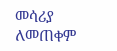መሳሪያ ለመጠቀም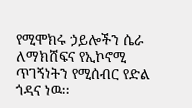የሚሞክሩ ኃይሎችን ሴራ ለማክሸፍና የኢኮኖሚ ጥገኝነትን የሚሰብር የድል ጎዳና ነዉ፡፡